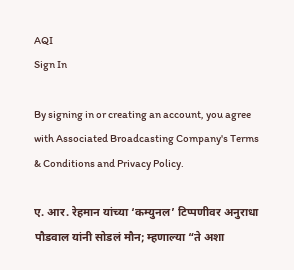AQI
Sign In

By signing in or creating an account, you agree with Associated Broadcasting Company's Terms & Conditions and Privacy Policy.

ए. आर. रेहमान यांच्या ‘कम्युनल’ टिप्पणीवर अनुराधा पौडवाल यांनी सोडलं मौन; म्हणाल्या “ते अशा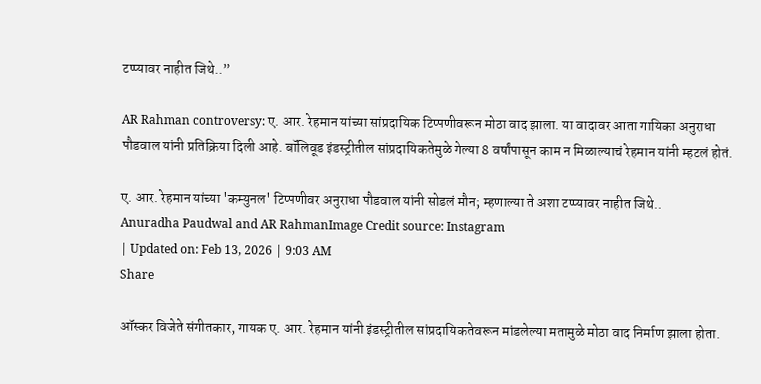टप्प्यावर नाहीत जिथे..”

AR Rahman controversy: ए. आर. रेहमान यांच्या सांप्रदायिक टिप्पणीवरून मोठा वाद झाला. या वादावर आता गायिका अनुराधा पौडवाल यांनी प्रतिक्रिया दिली आहे. बॉलिवूड इंडस्ट्रीतील सांप्रदायिकतेमुळे गेल्या 8 वर्षांपासून काम न मिळाल्याचं रेहमान यांनी म्हटलं होतं.

ए. आर. रेहमान यांच्या 'कम्युनल' टिप्पणीवर अनुराधा पौडवाल यांनी सोडलं मौन; म्हणाल्या ते अशा टप्प्यावर नाहीत जिथे..
Anuradha Paudwal and AR RahmanImage Credit source: Instagram
| Updated on: Feb 13, 2026 | 9:03 AM
Share

ऑस्कर विजेते संगीतकार, गायक ए. आर. रेहमान यांनी इंडस्ट्रीतील सांप्रदायिकतेवरून मांडलेल्या मतामुळे मोठा वाद निर्माण झाला होता.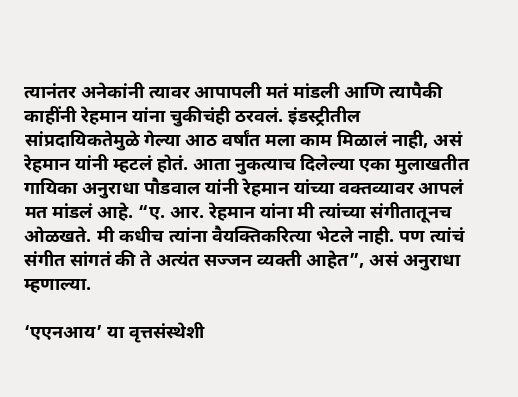त्यानंतर अनेकांनी त्यावर आपापली मतं मांडली आणि त्यापैकी काहींनी रेहमान यांना चुकीचंही ठरवलं. इंडस्ट्रीतील सांप्रदायिकतेमुळे गेल्या आठ वर्षांत मला काम मिळालं नाही, असं रेहमान यांनी म्हटलं होतं. आता नुकत्याच दिलेल्या एका मुलाखतीत गायिका अनुराधा पौडवाल यांनी रेहमान यांच्या वक्तव्यावर आपलं मत मांडलं आहे. “ए. आर. रेहमान यांना मी त्यांच्या संगीतातूनच ओळखते. मी कधीच त्यांना वैयक्तिकरित्या भेटले नाही. पण त्यांचं संगीत सांगतं की ते अत्यंत सज्जन व्यक्ती आहेत”, असं अनुराधा म्हणाल्या.

‘एएनआय’ या वृत्तसंस्थेशी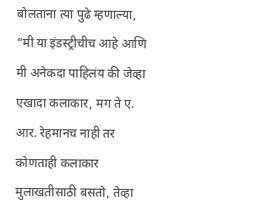बोलताना त्या पुढे म्हणाल्या, “मी या इंडस्ट्रीचीच आहे आणि मी अनेकदा पाहिलंय की जेव्हा एखादा कलाकार, मग ते ए. आर. रेहमानच नाही तर कोणताही कलाकार मुलाखतीसाठी बसतो, तेव्हा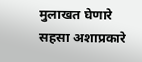मुलाखत घेणारे सहसा अशाप्रकारे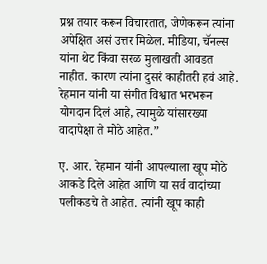प्रश्न तयार करून विचारतात, जेणेकरून त्यांना अपेक्षित असं उत्तर मिळेल. मीडिया, चॅनल्स यांना थेट किंवा सरळ मुलाखती आवडत नाहीत. कारण त्यांना दुसरं काहीतरी हवं आहे. रेहमान यांनी या संगीत विश्वात भरभरून योगदान दिलं आहे, त्यामुळे यांसारख्या वादापेक्षा ते मोठे आहेत.”

ए. आर. रेहमान यांनी आपल्याला खूप मोठे आकडे दिले आहेत आणि या सर्व वादांच्या पलीकडचे ते आहेत. त्यांनी खूप काही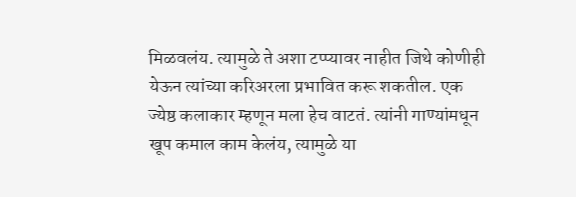मिळवलंय. त्यामुळे ते अशा टप्प्यावर नाहीत जिथे कोणीही येऊन त्यांच्या करिअरला प्रभावित करू शकतील. एक ज्येष्ठ कलाकार म्हणून मला हेच वाटतं. त्यांनी गाण्यांमधून खूप कमाल काम केलंय, त्यामुळे या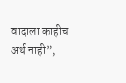वादाला काहीच अर्थ नाही”,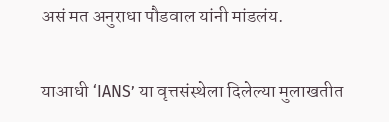असं मत अनुराधा पौडवाल यांनी मांडलंय.

याआधी ‘IANS’ या वृत्तसंस्थेला दिलेल्या मुलाखतीत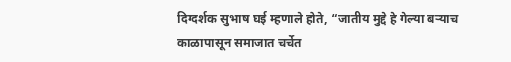दिग्दर्शक सुभाष घई म्हणाले होते, “जातीय मुद्दे हे गेल्या बऱ्याच काळापासून समाजात चर्चेत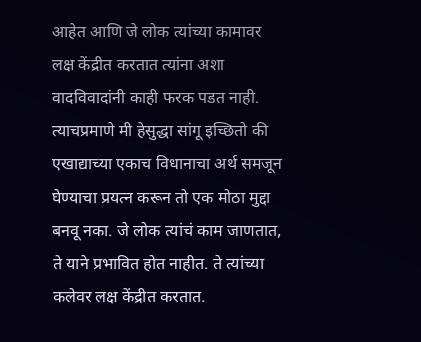आहेत आणि जे लोक त्यांच्या कामावर लक्ष केंद्रीत करतात त्यांना अशा वादविवादांनी काही फरक पडत नाही. त्याचप्रमाणे मी हेसुद्धा सांगू इच्छितो की एखाद्याच्या एकाच विधानाचा अर्थ समजून घेण्याचा प्रयत्न करून तो एक मोठा मुद्दा बनवू नका. जे लोक त्यांचं काम जाणतात, ते याने प्रभावित होत नाहीत. ते त्यांच्या कलेवर लक्ष केंद्रीत करतात.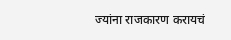ज्यांना राजकारण करायचं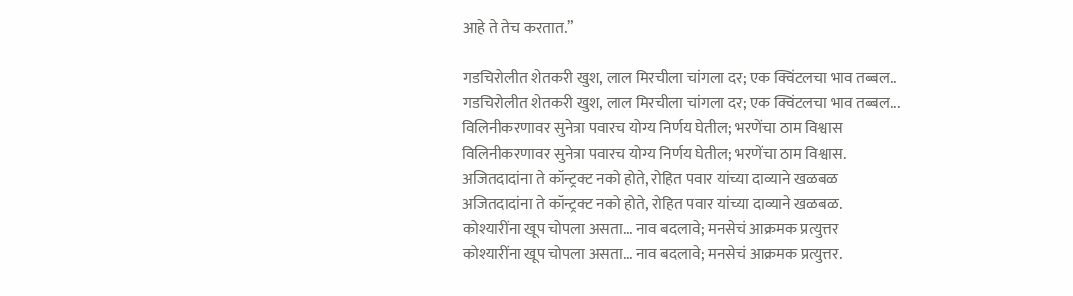आहे ते तेच करतात.”

गडचिरोलीत शेतकरी खुश, लाल मिरचीला चांगला दर; एक क्विंटलचा भाव तब्बल..
गडचिरोलीत शेतकरी खुश, लाल मिरचीला चांगला दर; एक क्विंटलचा भाव तब्बल...
विलिनीकरणावर सुनेत्रा पवारच योग्य निर्णय घेतील; भरणेंचा ठाम विश्वास
विलिनीकरणावर सुनेत्रा पवारच योग्य निर्णय घेतील; भरणेंचा ठाम विश्वास.
अजितदादांना ते कॉन्ट्रक्ट नको होते, रोहित पवार यांच्या दाव्याने खळबळ
अजितदादांना ते कॉन्ट्रक्ट नको होते, रोहित पवार यांच्या दाव्याने खळबळ.
कोश्यारींना खूप चोपला असता... नाव बदलावे; मनसेचं आक्रमक प्रत्युत्तर
कोश्यारींना खूप चोपला असता... नाव बदलावे; मनसेचं आक्रमक प्रत्युत्तर.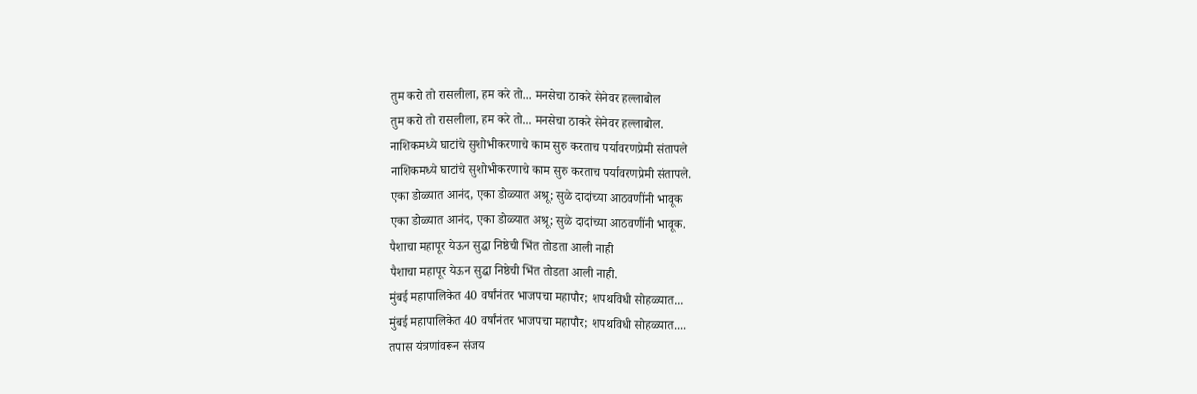तुम करो तो रासलीला, हम करे तो... मनसेचा ठाकरे सेनेवर हल्लाबोल
तुम करो तो रासलीला, हम करे तो... मनसेचा ठाकरे सेनेवर हल्लाबोल.
नाशिकमध्ये घाटांचे सुशोभीकरणाचे काम सुरु करताच पर्यावरणप्रेमी संतापले
नाशिकमध्ये घाटांचे सुशोभीकरणाचे काम सुरु करताच पर्यावरणप्रेमी संतापले.
एका डोळ्यात आनंद, एका डोळ्यात अश्रू; सुळे दादांच्या आठवणींनी भावूक
एका डोळ्यात आनंद, एका डोळ्यात अश्रू; सुळे दादांच्या आठवणींनी भावूक.
पैशाचा महापूर येऊन सुद्धा निष्ठेची भिंत तोडता आली नाही
पैशाचा महापूर येऊन सुद्धा निष्ठेची भिंत तोडता आली नाही.
मुंबई महापालिकेत 40 वर्षांनंतर भाजपचा महापौर; शपथविधी सोहळ्यात...
मुंबई महापालिकेत 40 वर्षांनंतर भाजपचा महापौर; शपथविधी सोहळ्यात....
तपास यंत्रणांवरून संजय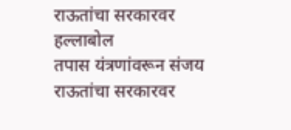राऊतांचा सरकारवर हल्लाबोल
तपास यंत्रणांवरून संजय राऊतांचा सरकारवर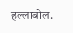हल्लाबोल.